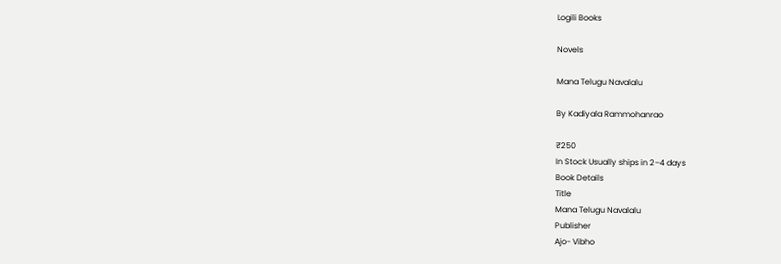Logili Books

Novels

Mana Telugu Navalalu

By Kadiyala Rammohanrao

₹250
In Stock Usually ships in 2–4 days
Book Details
Title
Mana Telugu Navalalu
Publisher
Ajo- Vibho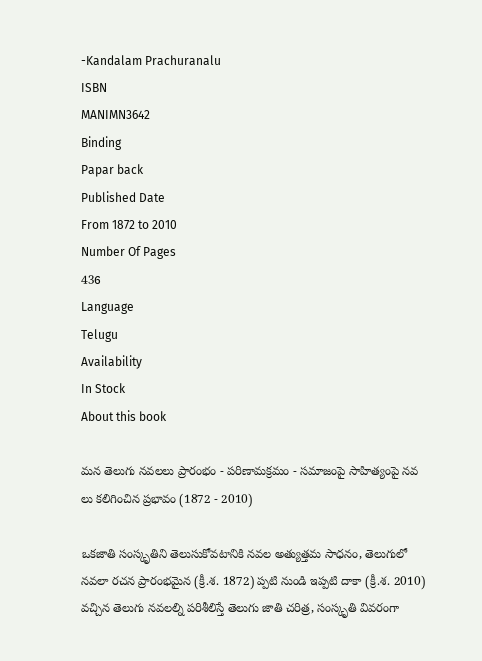-Kandalam Prachuranalu
ISBN
MANIMN3642
Binding
Papar back
Published Date
From 1872 to 2010
Number Of Pages
436
Language
Telugu
Availability
In Stock
About this book

మన తెలుగు నవలలు ప్రారంభం - పరిణామక్రమం - సమాజంపై సాహిత్యంపై నవ లు కలిగించిన ప్రభావం (1872 - 2010)

ఒకజాతి సంస్కృతిని తెలుసుకోవటానికి నవల అత్యుత్తమ సాధనం, తెలుగులో నవలా రచన ప్రారంభమైన (క్రీ.శ. 1872) ప్పటి నుండి ఇప్పటి దాకా (క్రీ.శ. 2010) వచ్చిన తెలుగు నవలల్ని పరిశీలిస్తే తెలుగు జాతి చరిత్ర, సంస్కృతి వివరంగా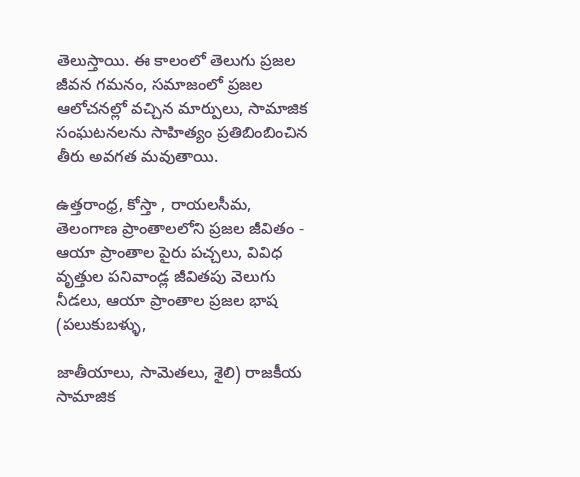తెలుస్తాయి. ఈ కాలంలో తెలుగు ప్రజల జీవన గమనం, సమాజంలో ప్రజల ఆలోచనల్లో వచ్చిన మార్పులు, సామాజిక సంఘటనలను సాహిత్యం ప్రతిబింబించిన తీరు అవగత మవుతాయి.

ఉత్తరాంధ్ర, కోస్తా , రాయలసీమ, తెలంగాణ ప్రాంతాలలోని ప్రజల జీవితం - ఆయా ప్రాంతాల పైరు పచ్చలు, వివిధ వృత్తుల పనివాండ్ల జీవితపు వెలుగు నీడలు, ఆయా ప్రాంతాల ప్రజల భాష (పలుకుబళ్ళు,

జాతీయాలు, సామెతలు, శైలి) రాజకీయ సామాజిక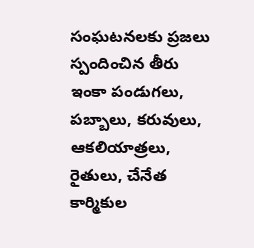సంఘటనలకు ప్రజలు స్పందించిన తీరు ఇంకా పండుగలు, పబ్బాలు, కరువులు, ఆకలియాత్రలు, రైతులు, చేనేత కార్మికుల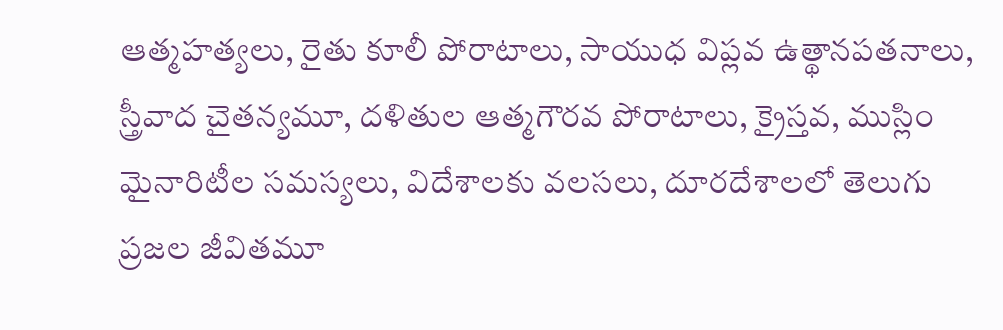ఆత్మహత్యలు, రైతు కూలీ పోరాటాలు, సాయుధ విప్లవ ఉత్థానపతనాలు, స్త్రీవాద చైతన్యమూ, దళితుల ఆత్మగౌరవ పోరాటాలు, క్రైస్తవ, ముస్లిం మైనారిటీల సమస్యలు, విదేశాలకు వలసలు, దూరదేశాలలో తెలుగు ప్రజల జీవితమూ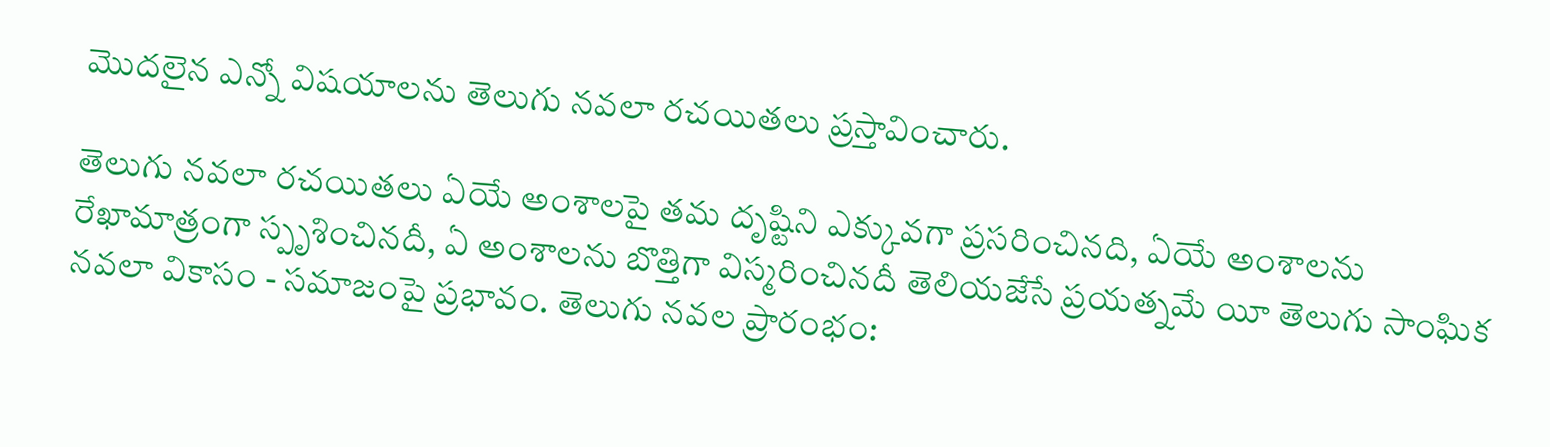మొదలైన ఎన్నో విషయాలను తెలుగు నవలా రచయితలు ప్రస్తావించారు.

తెలుగు నవలా రచయితలు ఏయే అంశాలపై తమ దృష్టిని ఎక్కువగా ప్రసరించినది, ఏయే అంశాలను రేఖామాత్రంగా స్పృశించినదీ, ఏ అంశాలను బొత్తిగా విస్మరించినదీ తెలియజేసే ప్రయత్నమే యీ తెలుగు సాంఘిక నవలా వికాసం - సమాజంపై ప్రభావం. తెలుగు నవల ప్రారంభం: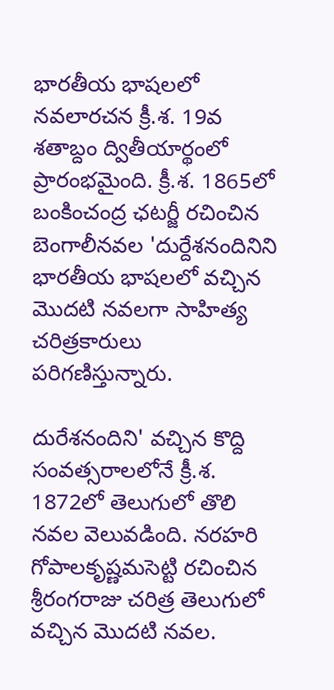భారతీయ భాషలలో నవలారచన క్రీ.శ. 19వ శతాబ్దం ద్వితీయార్థంలో ప్రారంభమైంది. క్రీ.శ. 1865లో బంకించంద్ర ఛటర్జీ రచించిన బెంగాలీనవల 'దుర్దేశనందినిని భారతీయ భాషలలో వచ్చిన మొదటి నవలగా సాహిత్య చరిత్రకారులు పరిగణిస్తున్నారు.

దురేశనందిని' వచ్చిన కొద్ది సంవత్సరాలలోనే క్రీ.శ. 1872లో తెలుగులో తొలి నవల వెలువడింది. నరహరి గోపాలకృష్ణమసెట్టి రచించిన శ్రీరంగరాజు చరిత్ర తెలుగులో వచ్చిన మొదటి నవల.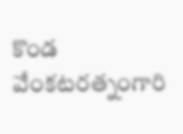కొండ వేంకటరత్నంగారి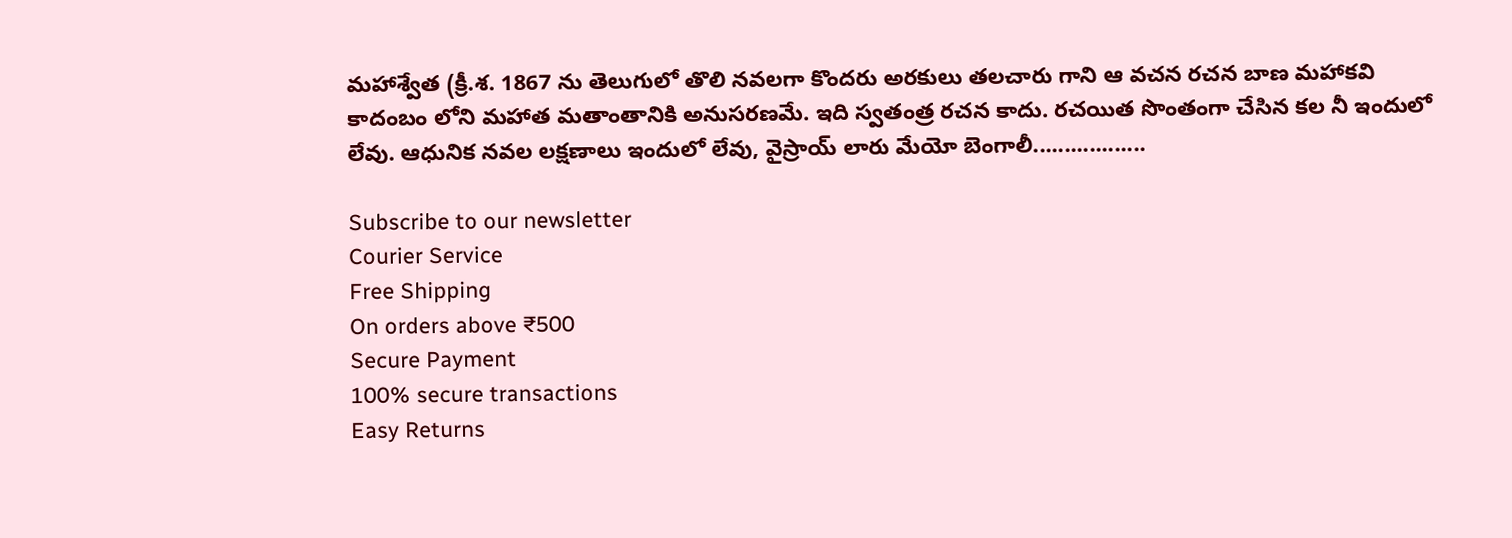మహాశ్వేత (క్రీ.శ. 1867 ను తెలుగులో తొలి నవలగా కొందరు అరకులు తలచారు గాని ఆ వచన రచన బాణ మహాకవి కాదంబం లోని మహాత మతాంతానికి అనుసరణమే. ఇది స్వతంత్ర రచన కాదు. రచయిత సొంతంగా చేసిన కల నీ ఇందులో లేవు. ఆధునిక నవల లక్షణాలు ఇందులో లేవు, వైస్రాయ్ లారు మేయో బెంగాలీ..................

Subscribe to our newsletter
Courier Service
Free Shipping
On orders above ₹500
Secure Payment
100% secure transactions
Easy Returns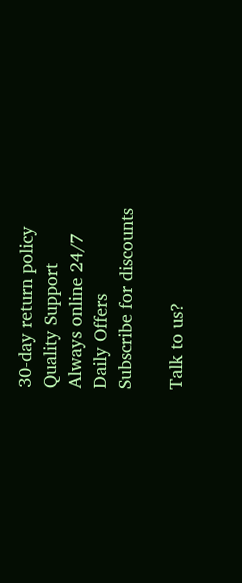30-day return policy
Quality Support
Always online 24/7
Daily Offers
Subscribe for discounts

Talk to us?